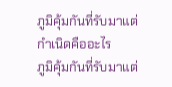ภูมิคุ้มกันที่รับมาแต่กําเนิดคืออะไร
ภูมิคุ้มกันที่รับมาแต่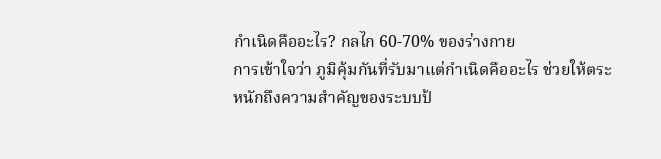กำเนิดคืออะไร? กลไก 60-70% ของร่างกาย
การเข้าใจว่า ภูมิคุ้มกันที่รับมาแต่กำเนิดคืออะไร ช่วยให้ตระหนักถึงความสำคัญของระบบป้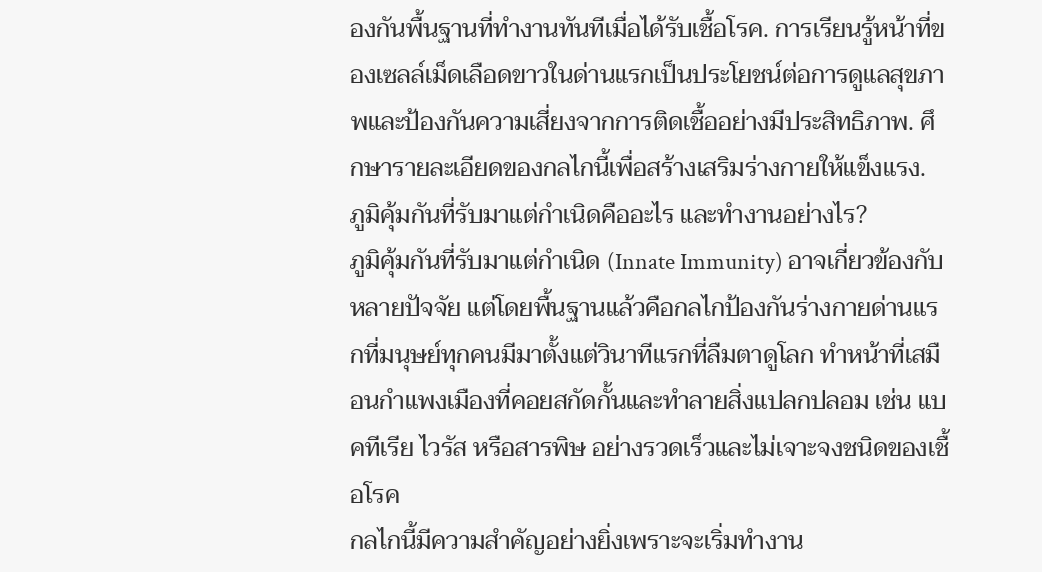องกันพื้นฐานที่ทำงานทันทีเมื่อได้รับเชื้อโรค. การเรียนรู้หน้าที่ของเซลล์เม็ดเลือดขาวในด่านแรกเป็นประโยชน์ต่อการดูแลสุขภาพและป้องกันความเสี่ยงจากการติดเชื้ออย่างมีประสิทธิภาพ. ศึกษารายละเอียดของกลไกนี้เพื่อสร้างเสริมร่างกายให้แข็งแรง.
ภูมิคุ้มกันที่รับมาแต่กำเนิดคืออะไร และทำงานอย่างไร?
ภูมิคุ้มกันที่รับมาแต่กำเนิด (Innate Immunity) อาจเกี่ยวข้องกับหลายปัจจัย แต่โดยพื้นฐานแล้วคือกลไกป้องกันร่างกายด่านแรกที่มนุษย์ทุกคนมีมาตั้งแต่วินาทีแรกที่ลืมตาดูโลก ทำหน้าที่เสมือนกำแพงเมืองที่คอยสกัดกั้นและทำลายสิ่งแปลกปลอม เช่น แบคทีเรีย ไวรัส หรือสารพิษ อย่างรวดเร็วและไม่เจาะจงชนิดของเชื้อโรค
กลไกนี้มีความสำคัญอย่างยิ่งเพราะจะเริ่มทำงาน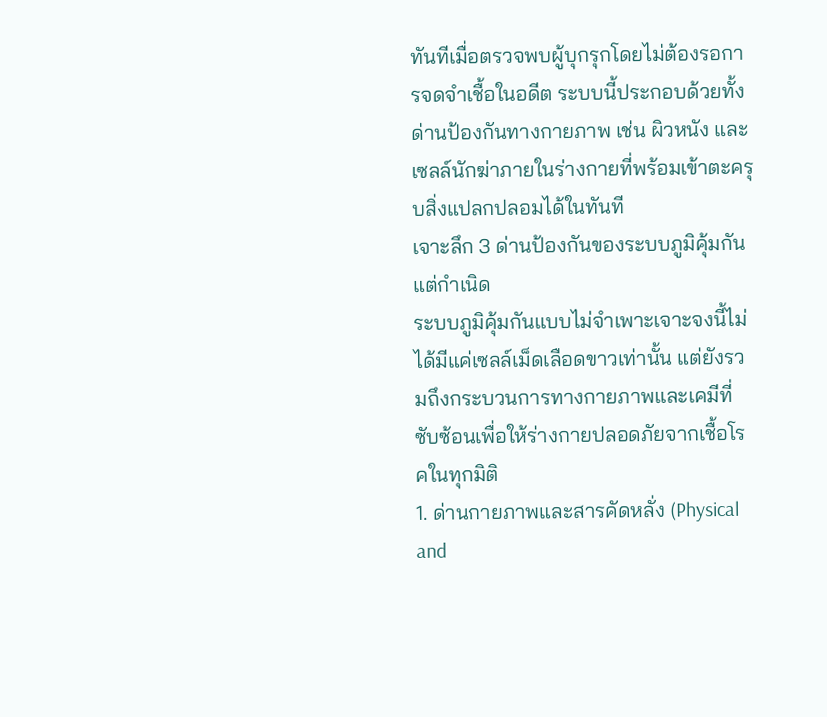ทันทีเมื่อตรวจพบผู้บุกรุกโดยไม่ต้องรอการจดจำเชื้อในอดีต ระบบนี้ประกอบด้วยทั้งด่านป้องกันทางกายภาพ เช่น ผิวหนัง และเซลล์นักฆ่าภายในร่างกายที่พร้อมเข้าตะครุบสิ่งแปลกปลอมได้ในทันที
เจาะลึก 3 ด่านป้องกันของระบบภูมิคุ้มกันแต่กำเนิด
ระบบภูมิคุ้มกันแบบไม่จำเพาะเจาะจงนี้ไม่ได้มีแค่เซลล์เม็ดเลือดขาวเท่านั้น แต่ยังรวมถึงกระบวนการทางกายภาพและเคมีที่ซับซ้อนเพื่อให้ร่างกายปลอดภัยจากเชื้อโรคในทุกมิติ
1. ด่านกายภาพและสารคัดหลั่ง (Physical and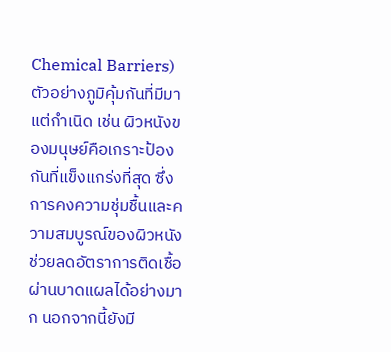Chemical Barriers)
ตัวอย่างภูมิคุ้มกันที่มีมาแต่กำเนิด เช่น ผิวหนังของมนุษย์คือเกราะป้องกันที่แข็งแกร่งที่สุด ซึ่งการคงความชุ่มชื้นและความสมบูรณ์ของผิวหนังช่วยลดอัตราการติดเชื้อผ่านบาดแผลได้อย่างมาก นอกจากนี้ยังมี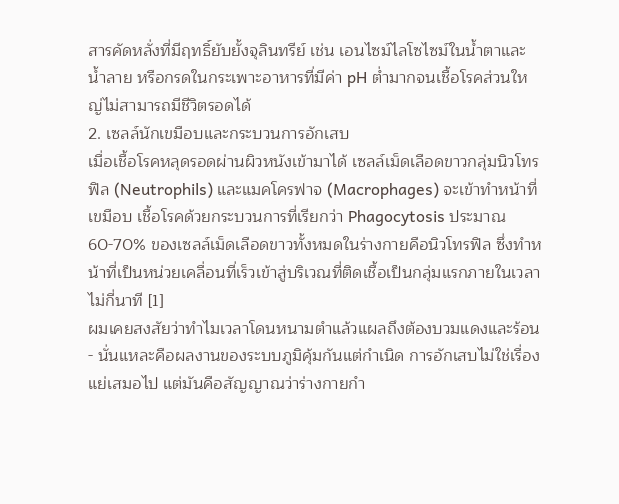สารคัดหลั่งที่มีฤทธิ์ยับยั้งจุลินทรีย์ เช่น เอนไซม์ไลโซไซม์ในน้ำตาและน้ำลาย หรือกรดในกระเพาะอาหารที่มีค่า pH ต่ำมากจนเชื้อโรคส่วนใหญ่ไม่สามารถมีชีวิตรอดได้
2. เซลล์นักเขมือบและกระบวนการอักเสบ
เมื่อเชื้อโรคหลุดรอดผ่านผิวหนังเข้ามาได้ เซลล์เม็ดเลือดขาวกลุ่มนิวโทรฟิล (Neutrophils) และแมคโครฟาจ (Macrophages) จะเข้าทำหน้าที่ เขมือบ เชื้อโรคด้วยกระบวนการที่เรียกว่า Phagocytosis ประมาณ 60-70% ของเซลล์เม็ดเลือดขาวทั้งหมดในร่างกายคือนิวโทรฟิล ซึ่งทำหน้าที่เป็นหน่วยเคลื่อนที่เร็วเข้าสู่บริเวณที่ติดเชื้อเป็นกลุ่มแรกภายในเวลาไม่กี่นาที [1]
ผมเคยสงสัยว่าทำไมเวลาโดนหนามตำแล้วแผลถึงต้องบวมแดงและร้อน - นั่นแหละคือผลงานของระบบภูมิคุ้มกันแต่กำเนิด การอักเสบไม่ใช่เรื่องแย่เสมอไป แต่มันคือสัญญาณว่าร่างกายกำ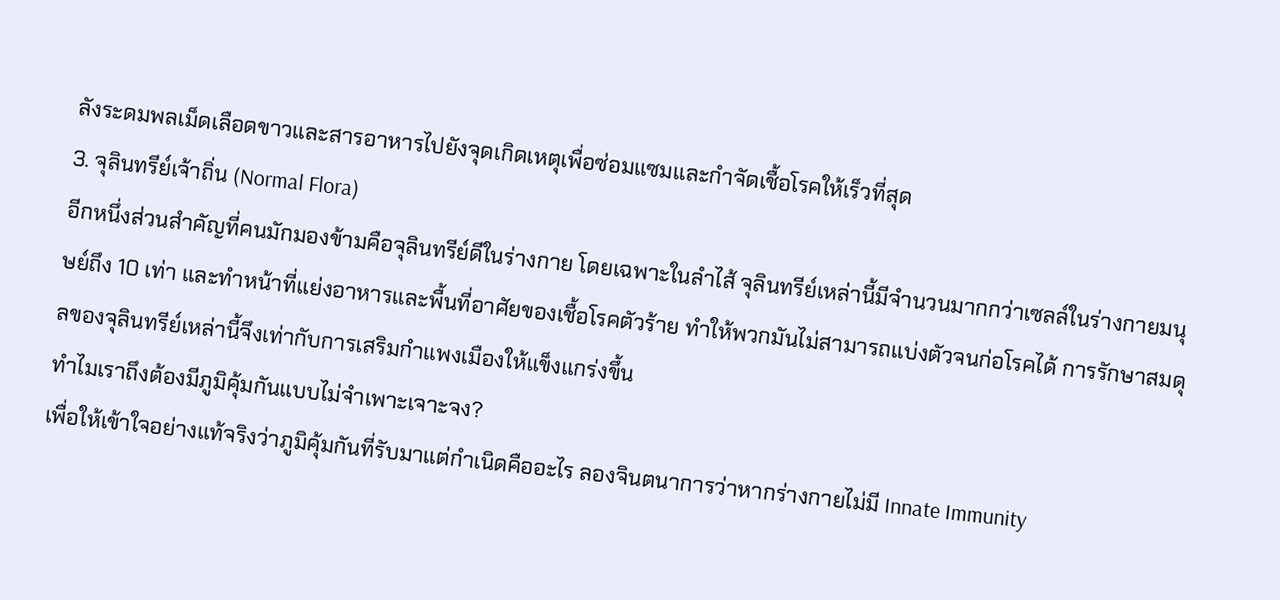ลังระดมพลเม็ดเลือดขาวและสารอาหารไปยังจุดเกิดเหตุเพื่อซ่อมแซมและกำจัดเชื้อโรคให้เร็วที่สุด
3. จุลินทรีย์เจ้าถิ่น (Normal Flora)
อีกหนึ่งส่วนสำคัญที่คนมักมองข้ามคือจุลินทรีย์ดีในร่างกาย โดยเฉพาะในลำไส้ จุลินทรีย์เหล่านี้มีจำนวนมากกว่าเซลล์ในร่างกายมนุษย์ถึง 10 เท่า และทำหน้าที่แย่งอาหารและพื้นที่อาศัยของเชื้อโรคตัวร้าย ทำให้พวกมันไม่สามารถแบ่งตัวจนก่อโรคได้ การรักษาสมดุลของจุลินทรีย์เหล่านี้จึงเท่ากับการเสริมกำแพงเมืองให้แข็งแกร่งขึ้น
ทำไมเราถึงต้องมีภูมิคุ้มกันแบบไม่จำเพาะเจาะจง?
เพื่อให้เข้าใจอย่างแท้จริงว่าภูมิคุ้มกันที่รับมาแต่กำเนิดคืออะไร ลองจินตนาการว่าหากร่างกายไม่มี Innate Immunity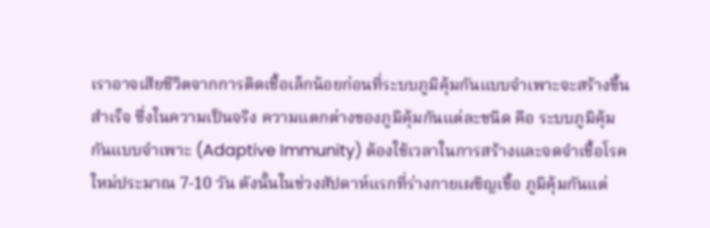เราอาจเสียชีวิตจากการติดเชื้อเล็กน้อยก่อนที่ระบบภูมิคุ้มกันแบบจำเพาะจะสร้างขึ้นสำเร็จ ซึ่งในความเป็นจริง ความแตกต่างของภูมิคุ้มกันแต่ละชนิด คือ ระบบภูมิคุ้มกันแบบจำเพาะ (Adaptive Immunity) ต้องใช้เวลาในการสร้างและจดจำเชื้อโรคใหม่ประมาณ 7-10 วัน ดังนั้นในช่วงสัปดาห์แรกที่ร่างกายเผชิญเชื้อ ภูมิคุ้มกันแต่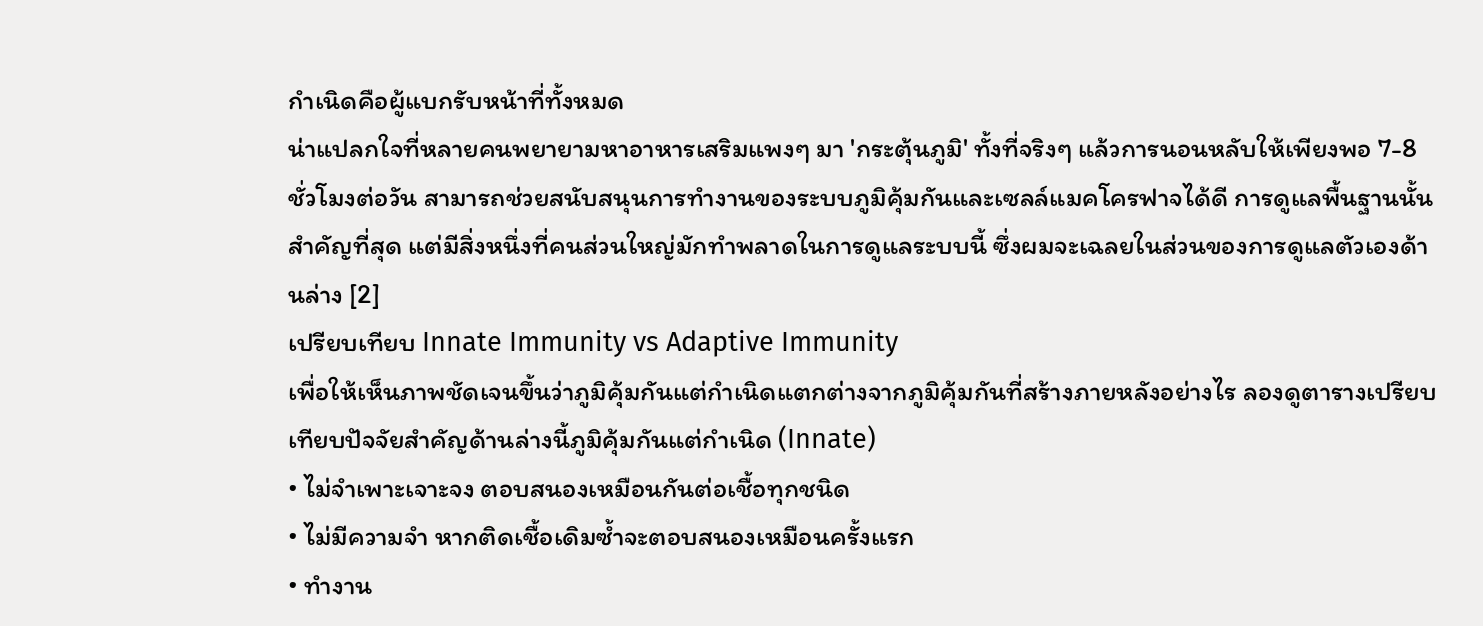กำเนิดคือผู้แบกรับหน้าที่ทั้งหมด
น่าแปลกใจที่หลายคนพยายามหาอาหารเสริมแพงๆ มา 'กระตุ้นภูมิ' ทั้งที่จริงๆ แล้วการนอนหลับให้เพียงพอ 7-8 ชั่วโมงต่อวัน สามารถช่วยสนับสนุนการทำงานของระบบภูมิคุ้มกันและเซลล์แมคโครฟาจได้ดี การดูแลพื้นฐานนั้นสำคัญที่สุด แต่มีสิ่งหนึ่งที่คนส่วนใหญ่มักทำพลาดในการดูแลระบบนี้ ซึ่งผมจะเฉลยในส่วนของการดูแลตัวเองด้านล่าง [2]
เปรียบเทียบ Innate Immunity vs Adaptive Immunity
เพื่อให้เห็นภาพชัดเจนขึ้นว่าภูมิคุ้มกันแต่กำเนิดแตกต่างจากภูมิคุ้มกันที่สร้างภายหลังอย่างไร ลองดูตารางเปรียบเทียบปัจจัยสำคัญด้านล่างนี้ภูมิคุ้มกันแต่กำเนิด (Innate)
• ไม่จำเพาะเจาะจง ตอบสนองเหมือนกันต่อเชื้อทุกชนิด
• ไม่มีความจำ หากติดเชื้อเดิมซ้ำจะตอบสนองเหมือนครั้งแรก
• ทำงาน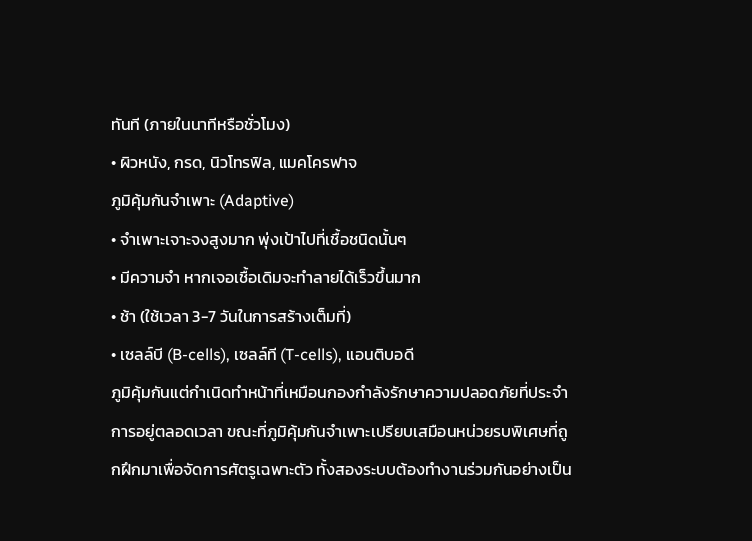ทันที (ภายในนาทีหรือชั่วโมง)
• ผิวหนัง, กรด, นิวโทรฟิล, แมคโครฟาจ
ภูมิคุ้มกันจำเพาะ (Adaptive)
• จำเพาะเจาะจงสูงมาก พุ่งเป้าไปที่เชื้อชนิดนั้นๆ
• มีความจำ หากเจอเชื้อเดิมจะทำลายได้เร็วขึ้นมาก
• ช้า (ใช้เวลา 3-7 วันในการสร้างเต็มที่)
• เซลล์บี (B-cells), เซลล์ที (T-cells), แอนติบอดี
ภูมิคุ้มกันแต่กำเนิดทำหน้าที่เหมือนกองกำลังรักษาความปลอดภัยที่ประจำการอยู่ตลอดเวลา ขณะที่ภูมิคุ้มกันจำเพาะเปรียบเสมือนหน่วยรบพิเศษที่ถูกฝึกมาเพื่อจัดการศัตรูเฉพาะตัว ทั้งสองระบบต้องทำงานร่วมกันอย่างเป็น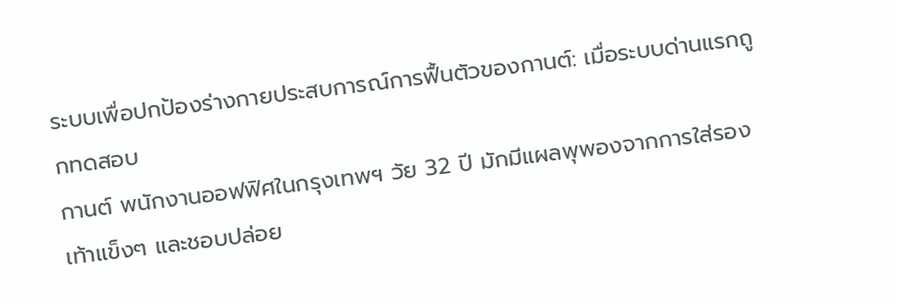ระบบเพื่อปกป้องร่างกายประสบการณ์การฟื้นตัวของกานต์: เมื่อระบบด่านแรกถูกทดสอบ
กานต์ พนักงานออฟฟิศในกรุงเทพฯ วัย 32 ปี มักมีแผลพุพองจากการใส่รองเท้าแข็งๆ และชอบปล่อย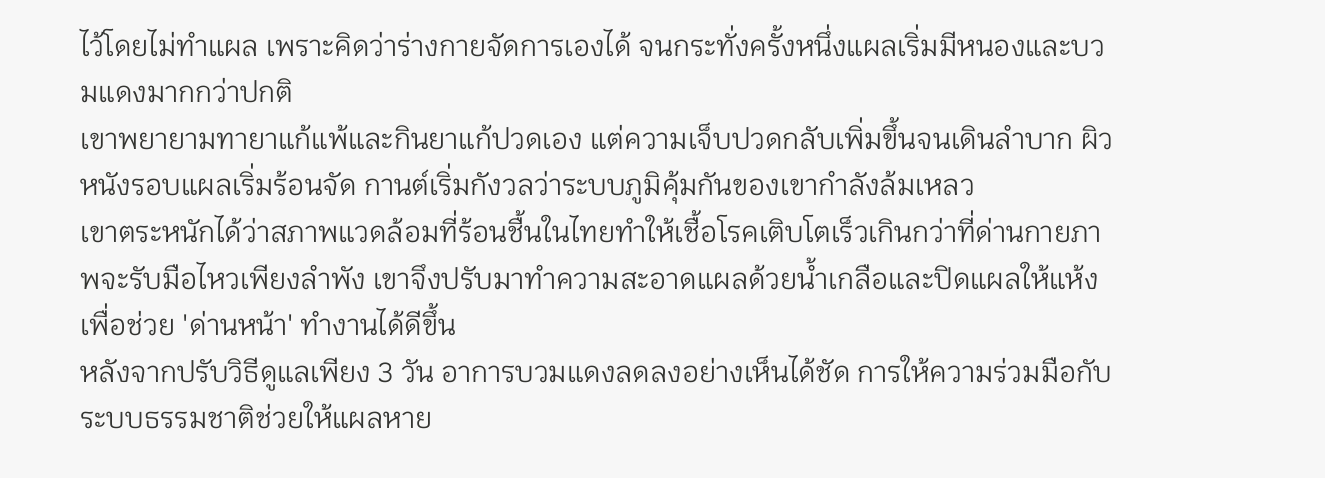ไว้โดยไม่ทำแผล เพราะคิดว่าร่างกายจัดการเองได้ จนกระทั่งครั้งหนึ่งแผลเริ่มมีหนองและบวมแดงมากกว่าปกติ
เขาพยายามทายาแก้แพ้และกินยาแก้ปวดเอง แต่ความเจ็บปวดกลับเพิ่มขึ้นจนเดินลำบาก ผิวหนังรอบแผลเริ่มร้อนจัด กานต์เริ่มกังวลว่าระบบภูมิคุ้มกันของเขากำลังล้มเหลว
เขาตระหนักได้ว่าสภาพแวดล้อมที่ร้อนชื้นในไทยทำให้เชื้อโรคเติบโตเร็วเกินกว่าที่ด่านกายภาพจะรับมือไหวเพียงลำพัง เขาจึงปรับมาทำความสะอาดแผลด้วยน้ำเกลือและปิดแผลให้แห้งเพื่อช่วย 'ด่านหน้า' ทำงานได้ดีขึ้น
หลังจากปรับวิธีดูแลเพียง 3 วัน อาการบวมแดงลดลงอย่างเห็นได้ชัด การให้ความร่วมมือกับระบบธรรมชาติช่วยให้แผลหาย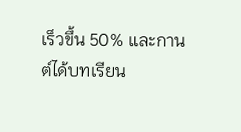เร็วขึ้น 50% และกานต์ได้บทเรียน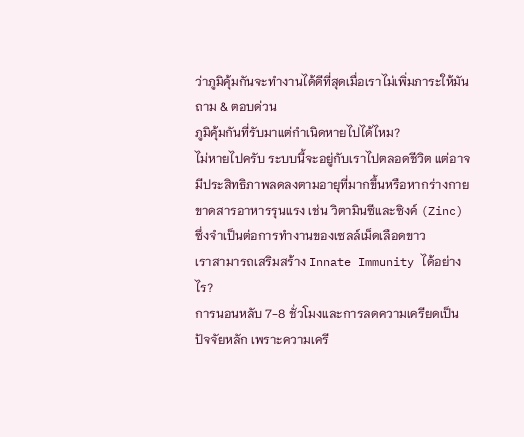ว่าภูมิคุ้มกันจะทำงานได้ดีที่สุดเมื่อเราไม่เพิ่มภาระให้มัน
ถาม & ตอบด่วน
ภูมิคุ้มกันที่รับมาแต่กำเนิดหายไปได้ไหม?
ไม่หายไปครับ ระบบนี้จะอยู่กับเราไปตลอดชีวิต แต่อาจมีประสิทธิภาพลดลงตามอายุที่มากขึ้นหรือหากร่างกายขาดสารอาหารรุนแรง เช่น วิตามินซีและซิงค์ (Zinc) ซึ่งจำเป็นต่อการทำงานของเซลล์เม็ดเลือดขาว
เราสามารถเสริมสร้าง Innate Immunity ได้อย่างไร?
การนอนหลับ 7-8 ชั่วโมงและการลดความเครียดเป็นปัจจัยหลัก เพราะความเครี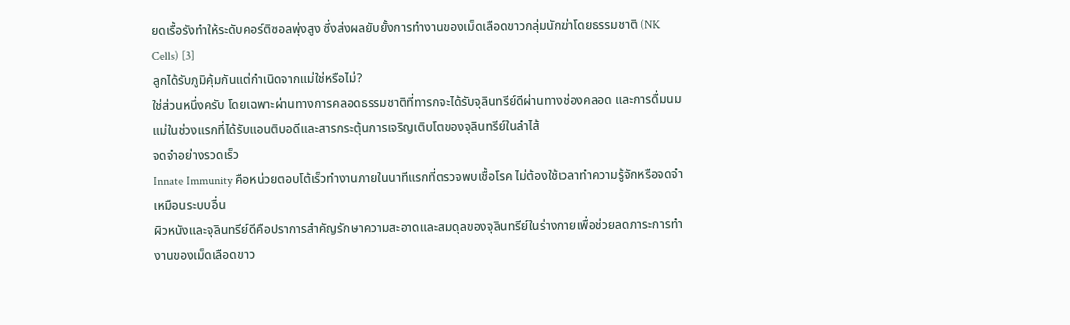ยดเรื้อรังทำให้ระดับคอร์ติซอลพุ่งสูง ซึ่งส่งผลยับยั้งการทำงานของเม็ดเลือดขาวกลุ่มนักฆ่าโดยธรรมชาติ (NK Cells) [3]
ลูกได้รับภูมิคุ้มกันแต่กำเนิดจากแม่ใช่หรือไม่?
ใช่ส่วนหนึ่งครับ โดยเฉพาะผ่านทางการคลอดธรรมชาติที่ทารกจะได้รับจุลินทรีย์ดีผ่านทางช่องคลอด และการดื่มนมแม่ในช่วงแรกที่ได้รับแอนติบอดีและสารกระตุ้นการเจริญเติบโตของจุลินทรีย์ในลำไส้
จดจำอย่างรวดเร็ว
Innate Immunity คือหน่วยตอบโต้เร็วทำงานภายในนาทีแรกที่ตรวจพบเชื้อโรค ไม่ต้องใช้เวลาทำความรู้จักหรือจดจำเหมือนระบบอื่น
ผิวหนังและจุลินทรีย์ดีคือปราการสำคัญรักษาความสะอาดและสมดุลของจุลินทรีย์ในร่างกายเพื่อช่วยลดภาระการทำงานของเม็ดเลือดขาว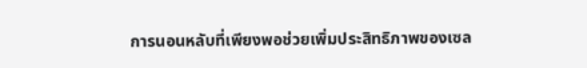การนอนหลับที่เพียงพอช่วยเพิ่มประสิทธิภาพของเซล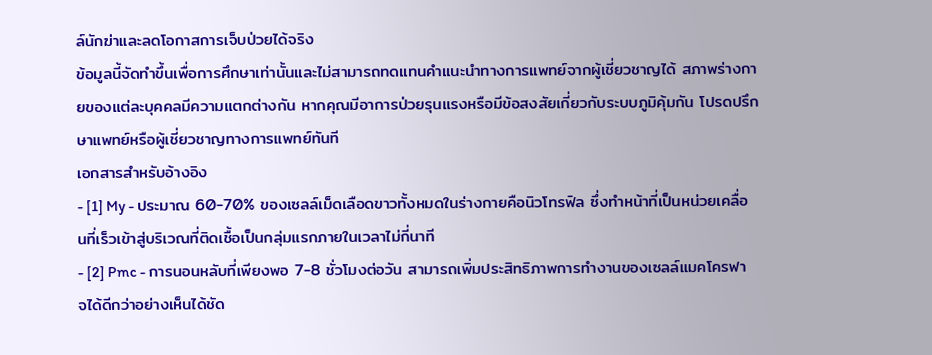ล์นักฆ่าและลดโอกาสการเจ็บป่วยได้จริง
ข้อมูลนี้จัดทำขึ้นเพื่อการศึกษาเท่านั้นและไม่สามารถทดแทนคำแนะนำทางการแพทย์จากผู้เชี่ยวชาญได้ สภาพร่างกายของแต่ละบุคคลมีความแตกต่างกัน หากคุณมีอาการป่วยรุนแรงหรือมีข้อสงสัยเกี่ยวกับระบบภูมิคุ้มกัน โปรดปรึกษาแพทย์หรือผู้เชี่ยวชาญทางการแพทย์ทันที
เอกสารสำหรับอ้างอิง
- [1] My - ประมาณ 60-70% ของเซลล์เม็ดเลือดขาวทั้งหมดในร่างกายคือนิวโทรฟิล ซึ่งทำหน้าที่เป็นหน่วยเคลื่อนที่เร็วเข้าสู่บริเวณที่ติดเชื้อเป็นกลุ่มแรกภายในเวลาไม่กี่นาที
- [2] Pmc - การนอนหลับที่เพียงพอ 7-8 ชั่วโมงต่อวัน สามารถเพิ่มประสิทธิภาพการทำงานของเซลล์แมคโครฟาจได้ดีกว่าอย่างเห็นได้ชัด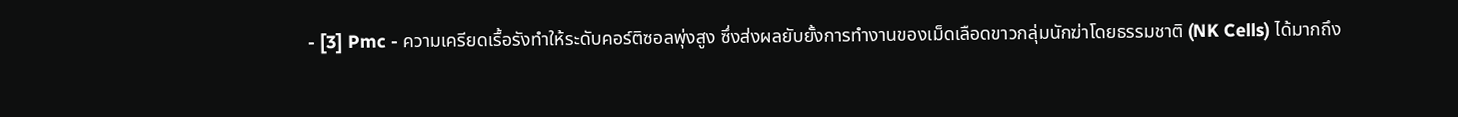- [3] Pmc - ความเครียดเรื้อรังทำให้ระดับคอร์ติซอลพุ่งสูง ซึ่งส่งผลยับยั้งการทำงานของเม็ดเลือดขาวกลุ่มนักฆ่าโดยธรรมชาติ (NK Cells) ได้มากถึง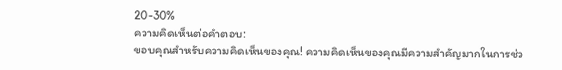20-30%
ความคิดเห็นต่อคำตอบ:
ขอบคุณสำหรับความคิดเห็นของคุณ! ความคิดเห็นของคุณมีความสำคัญมากในการช่ว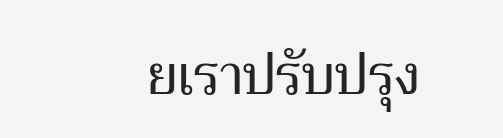ยเราปรับปรุง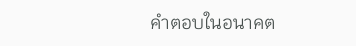คำตอบในอนาคต